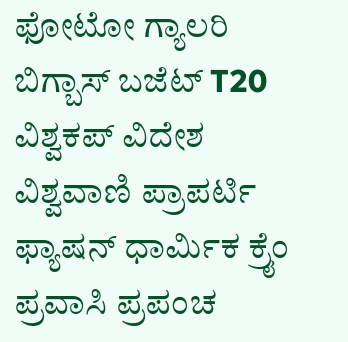ಫೋಟೋ ಗ್ಯಾಲರಿ ಬಿಗ್ಬಾಸ್ ಬಜೆಟ್ T20 ವಿಶ್ವಕಪ್ ವಿದೇಶ ವಿಶ್ವವಾಣಿ ಪ್ರಾಪರ್ಟಿ ಫ್ಯಾಷನ್ ಧಾರ್ಮಿಕ ಕ್ರೈಂ ಪ್ರವಾಸಿ ಪ್ರಪಂಚ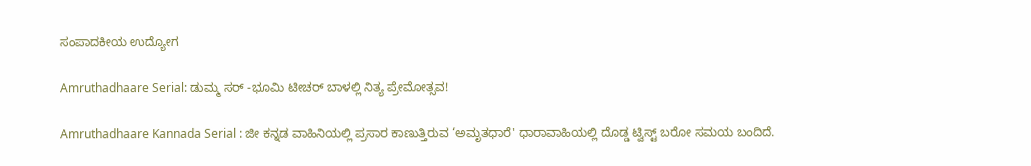ಸಂಪಾದಕೀಯ ಉದ್ಯೋಗ

Amruthadhaare Serial: ಡುಮ್ಮ ಸರ್ -ಭೂಮಿ ಟೀಚರ್ ಬಾಳಲ್ಲಿ ನಿತ್ಯ ಪ್ರೇಮೋತ್ಸವ!

Amruthadhaare Kannada Serial : ಜೀ ಕನ್ನಡ ವಾಹಿನಿಯಲ್ಲಿ ಪ್ರಸಾರ ಕಾಣುತ್ತಿರುವ ‘ಅಮೃತಧಾರೆ' ಧಾರಾವಾಹಿಯಲ್ಲಿ ದೊಡ್ಡ ಟ್ವಿಸ್ಟ್ ಬರೋ ಸಮಯ ಬಂದಿದೆ.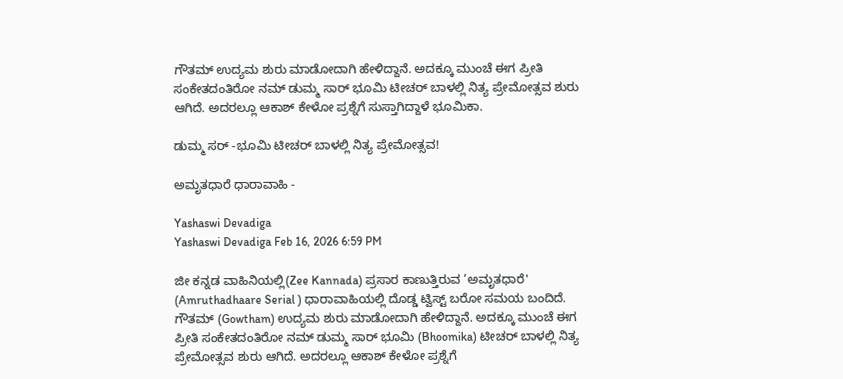ಗೌತಮ್‌ ಉದ್ಯಮ ಶುರು ಮಾಡೋದಾಗಿ ಹೇಳಿದ್ದಾನೆ. ಅದಕ್ಕೂ ಮುಂಚೆ ಈಗ ಪ್ರೀತಿ ಸಂಕೇತದಂತಿರೋ ನಮ್ ಡುಮ್ಮ ಸಾರ್ ಭೂಮಿ ಟೀಚರ್ ಬಾಳಲ್ಲಿ ನಿತ್ಯ ಪ್ರೇಮೋತ್ಸವ ಶುರು ಆಗಿದೆ. ಅದರಲ್ಲೂ ಆಕಾಶ್‌ ಕೇಳೋ ಪ್ರಶ್ನೆಗೆ ಸುಸ್ತಾಗಿದ್ದಾಳೆ ಭೂಮಿಕಾ.

ಡುಮ್ಮ ಸರ್ -ಭೂಮಿ ಟೀಚರ್ ಬಾಳಲ್ಲಿ ನಿತ್ಯ ಪ್ರೇಮೋತ್ಸವ!

ಅಮೃತಧಾರೆ ಧಾರಾವಾಹಿ -

Yashaswi Devadiga
Yashaswi Devadiga Feb 16, 2026 6:59 PM

ಜೀ ಕನ್ನಡ ವಾಹಿನಿಯಲ್ಲಿ(Zee Kannada) ಪ್ರಸಾರ ಕಾಣುತ್ತಿರುವ ‘ಅಮೃತಧಾರೆ' (Amruthadhaare Serial ) ಧಾರಾವಾಹಿಯಲ್ಲಿ ದೊಡ್ಡ ಟ್ವಿಸ್ಟ್ ಬರೋ ಸಮಯ ಬಂದಿದೆ. ಗೌತಮ್‌ (Gowtham) ಉದ್ಯಮ ಶುರು ಮಾಡೋದಾಗಿ ಹೇಳಿದ್ದಾನೆ. ಅದಕ್ಕೂ ಮುಂಚೆ ಈಗ ಪ್ರೀತಿ ಸಂಕೇತದಂತಿರೋ ನಮ್ ಡುಮ್ಮ ಸಾರ್ ಭೂಮಿ (Bhoomika) ಟೀಚರ್ ಬಾಳಲ್ಲಿ ನಿತ್ಯ ಪ್ರೇಮೋತ್ಸವ ಶುರು ಆಗಿದೆ. ಅದರಲ್ಲೂ ಆಕಾಶ್‌ ಕೇಳೋ ಪ್ರಶ್ನೆಗೆ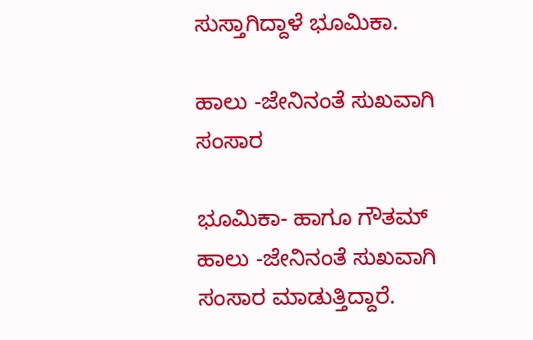ಸುಸ್ತಾಗಿದ್ದಾಳೆ ಭೂಮಿಕಾ.

ಹಾಲು -ಜೇನಿನಂತೆ ಸುಖವಾಗಿ ಸಂಸಾರ

ಭೂಮಿಕಾ- ಹಾಗೂ ಗೌತಮ್‌ ಹಾಲು -ಜೇನಿನಂತೆ ಸುಖವಾಗಿ ಸಂಸಾರ ಮಾಡುತ್ತಿದ್ದಾರೆ.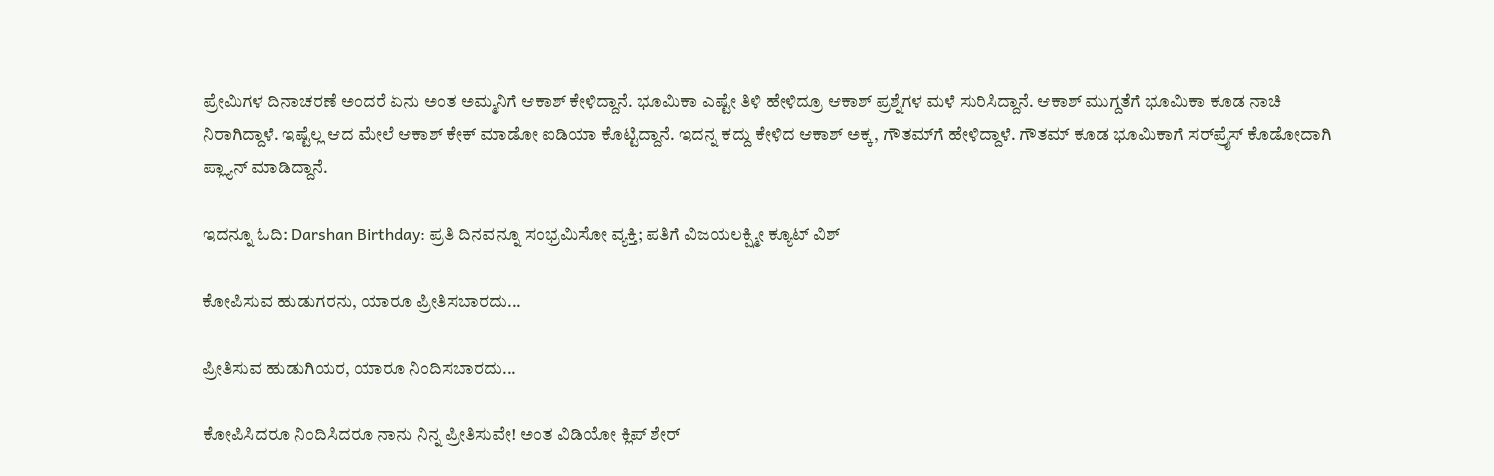ಪ್ರೇಮಿಗಳ ದಿನಾಚರಣೆ ಅಂದರೆ ಏನು ಅಂತ ಅಮ್ಮನಿಗೆ ಆಕಾಶ್‌ ಕೇಳಿದ್ದಾನೆ. ಭೂಮಿಕಾ ಎಷ್ಟೇ ತಿಳಿ ಹೇಳಿದ್ರೂ ಆಕಾಶ್‌ ಪ್ರಶ್ನೆಗಳ ಮಳೆ ಸುರಿಸಿದ್ದಾನೆ. ಆಕಾಶ್‌ ಮುಗ್ದತೆಗೆ ಭೂಮಿಕಾ ಕೂಡ ನಾಚಿ ನಿರಾಗಿದ್ದಾಳೆ. ಇಷ್ಟೆಲ್ಲ ಆದ ಮೇಲೆ ಆಕಾಶ್‌ ಕೇಕ್‌ ಮಾಡೋ ಐಡಿಯಾ ಕೊಟ್ಟಿದ್ದಾನೆ. ಇದನ್ನ ಕದ್ದು ಕೇಳಿದ ಆಕಾಶ್‌ ಅಕ್ಕ, ಗೌತಮ್‌ಗೆ ಹೇಳಿದ್ದಾಳೆ. ಗೌತಮ್‌ ಕೂಡ ಭೂಮಿಕಾಗೆ ಸರ್‌ಪ್ರೈಸ್‌ ಕೊಡೋದಾಗಿ ಪ್ಲ್ಯಾನ್‌ ಮಾಡಿದ್ದಾನೆ.

ಇದನ್ನೂ ಓದಿ: Darshan Birthday: ಪ್ರತಿ ದಿನವನ್ನೂ ಸಂಭ್ರಮಿಸೋ ವ್ಯಕ್ತಿ; ಪತಿಗೆ ವಿಜಯಲಕ್ಷ್ಮೀ ಕ್ಯೂಟ್‌ ವಿಶ್

ಕೋಪಿಸುವ ಹುಡುಗರನು, ಯಾರೂ ಪ್ರೀತಿಸಬಾರದು...

ಪ್ರೀತಿಸುವ ಹುಡುಗಿಯರ, ಯಾರೂ ನಿಂದಿಸಬಾರದು...

ಕೋಪಿಸಿದರೂ ನಿಂದಿಸಿದರೂ ನಾನು ನಿನ್ನ ಪ್ರೀತಿಸುವೇ! ಅಂತ ವಿಡಿಯೋ ಕ್ಲಿಪ್‌ ಶೇರ್‌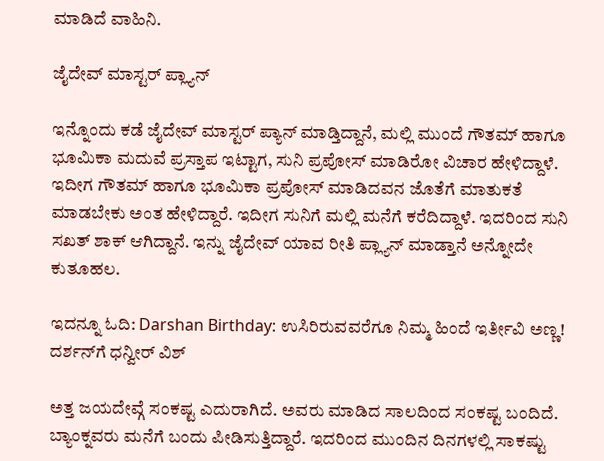ಮಾಡಿದೆ ವಾಹಿನಿ.

ಜೈದೇವ್‌ ಮಾಸ್ಟರ್‌ ಪ್ಲ್ಯಾನ್‌

ಇನ್ನೊಂದು ಕಡೆ ಜೈದೇವ್‌ ಮಾಸ್ಟರ್‌ ಪ್ಯಾನ್‌ ಮಾಡ್ತಿದ್ದಾನೆ, ಮಲ್ಲಿ ಮುಂದೆ ಗೌತಮ್‌ ಹಾಗೂ ಭೂಮಿಕಾ ಮದುವೆ ಪ್ರಸ್ತಾಪ ಇಟ್ಟಾಗ, ಸುನಿ ಪ್ರಪೋಸ್‌ ಮಾಡಿರೋ ವಿಚಾರ ಹೇಳಿದ್ದಾಳೆ. ಇದೀಗ ಗೌತಮ್‌ ಹಾಗೂ ಭೂಮಿಕಾ ಪ್ರಪೋಸ್‌ ಮಾಡಿದವನ ಜೊತೆಗೆ ಮಾತುಕತೆ ಮಾಡಬೇಕು ಅಂತ ಹೇಳಿದ್ದಾರೆ. ಇದೀಗ ಸುನಿಗೆ ಮಲ್ಲಿ ಮನೆಗೆ ಕರೆದಿದ್ದಾಳೆ. ಇದರಿಂದ ಸುನಿ ಸಖತ್‌ ಶಾಕ್‌ ಆಗಿದ್ದಾನೆ. ಇನ್ನು ಜೈದೇವ್‌ ಯಾವ ರೀತಿ ಪ್ಲ್ಯಾನ್‌ ಮಾಡ್ತಾನೆ ಅನ್ನೋದೇ ಕುತೂಹಲ.

ಇದನ್ನೂ ಓದಿ: Darshan Birthday: ಉಸಿರಿರುವವರೆಗೂ ನಿಮ್ಮ ಹಿಂದೆ ಇರ್ತೀವಿ ಅಣ್ಣ! ದರ್ಶನ್‌ಗೆ ಧನ್ವೀರ್‌ ವಿಶ್‌

ಅತ್ತ ಜಯದೇವ್ಗೆ ಸಂಕಷ್ಟ ಎದುರಾಗಿದೆ. ಅವರು ಮಾಡಿದ ಸಾಲದಿಂದ ಸಂಕಷ್ಟ ಬಂದಿದೆ. ಬ್ಯಾಂಕ್ನವರು ಮನೆಗೆ ಬಂದು ಪೀಡಿಸುತ್ತಿದ್ದಾರೆ. ಇದರಿಂದ ಮುಂದಿನ ದಿನಗಳಲ್ಲಿ ಸಾಕಷ್ಟು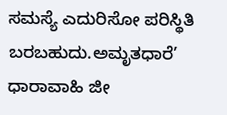ಸಮಸ್ಯೆ ಎದುರಿಸೋ ಪರಿಸ್ಥಿತಿ ಬರಬಹುದು.ಅಮೃತಧಾರೆ’ ಧಾರಾವಾಹಿ ಜೀ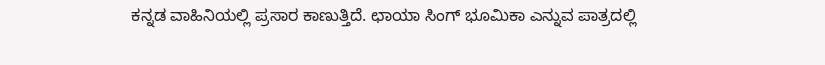ಕನ್ನಡ ವಾಹಿನಿಯಲ್ಲಿ ಪ್ರಸಾರ ಕಾಣುತ್ತಿದೆ. ಛಾಯಾ ಸಿಂಗ್ ಭೂಮಿಕಾ ಎನ್ನುವ ಪಾತ್ರದಲ್ಲಿ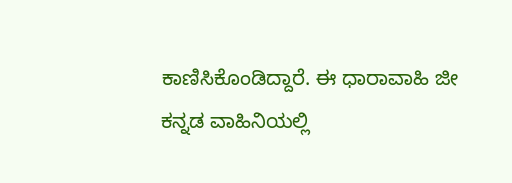ಕಾಣಿಸಿಕೊಂಡಿದ್ದಾರೆ. ಈ ಧಾರಾವಾಹಿ ಜೀ ಕನ್ನಡ ವಾಹಿನಿಯಲ್ಲಿ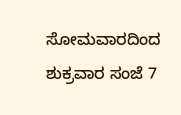ಸೋಮವಾರದಿಂದ ಶುಕ್ರವಾರ ಸಂಜೆ 7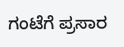ಗಂಟೆಗೆ ಪ್ರಸಾರ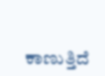ಕಾಣುತ್ತಿದೆ